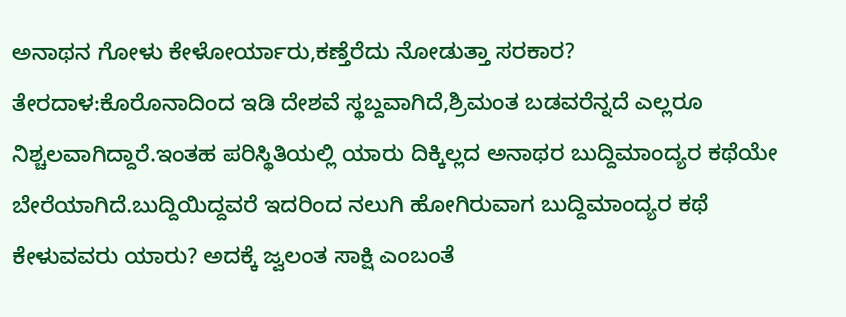ಅನಾಥನ ಗೋಳು ಕೇಳೋರ್ಯಾರು,ಕಣ್ತೆರೆದು ನೋಡುತ್ತಾ ಸರಕಾರ?
ತೇರದಾಳ:ಕೊರೊನಾದಿಂದ ಇಡಿ ದೇಶವೆ ಸ್ಥಬ್ದವಾಗಿದೆ,ಶ್ರಿಮಂತ ಬಡವರೆನ್ನದೆ ಎಲ್ಲರೂ ನಿಶ್ಚಲವಾಗಿದ್ದಾರೆ.ಇಂತಹ ಪರಿಸ್ಥಿತಿಯಲ್ಲಿ ಯಾರು ದಿಕ್ಕಿಲ್ಲದ ಅನಾಥರ ಬುದ್ದಿಮಾಂದ್ಯರ ಕಥೆಯೇ ಬೇರೆಯಾಗಿದೆ.ಬುದ್ದಿಯಿದ್ದವರೆ ಇದರಿಂದ ನಲುಗಿ ಹೋಗಿರುವಾಗ ಬುದ್ದಿಮಾಂದ್ಯರ ಕಥೆ ಕೇಳುವವರು ಯಾರು? ಅದಕ್ಕೆ ಜ್ವಲಂತ ಸಾಕ್ಷಿ ಎಂಬಂತೆ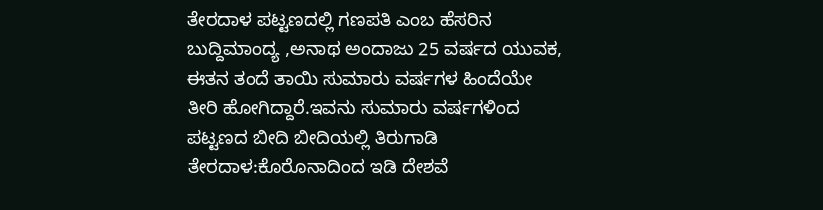ತೇರದಾಳ ಪಟ್ಟಣದಲ್ಲಿ ಗಣಪತಿ ಎಂಬ ಹೆಸರಿನ ಬುದ್ದಿಮಾಂದ್ಯ ,ಅನಾಥ ಅಂದಾಜು 25 ವರ್ಷದ ಯುವಕ, ಈತನ ತಂದೆ ತಾಯಿ ಸುಮಾರು ವರ್ಷಗಳ ಹಿಂದೆಯೇ ತೀರಿ ಹೋಗಿದ್ದಾರೆ.ಇವನು ಸುಮಾರು ವರ್ಷಗಳಿಂದ ಪಟ್ಟಣದ ಬೀದಿ ಬೀದಿಯಲ್ಲಿ ತಿರುಗಾಡಿ
ತೇರದಾಳ:ಕೊರೊನಾದಿಂದ ಇಡಿ ದೇಶವೆ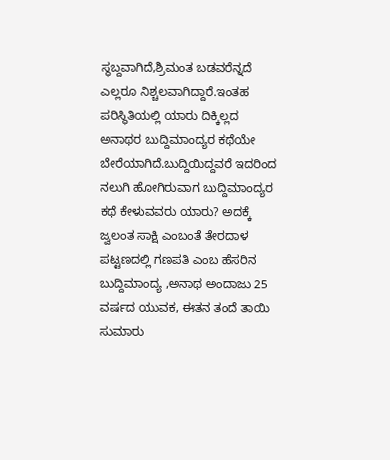ಸ್ಥಬ್ದವಾಗಿದೆ,ಶ್ರಿಮಂತ ಬಡವರೆನ್ನದೆ ಎಲ್ಲರೂ ನಿಶ್ಚಲವಾಗಿದ್ದಾರೆ.ಇಂತಹ ಪರಿಸ್ಥಿತಿಯಲ್ಲಿ ಯಾರು ದಿಕ್ಕಿಲ್ಲದ ಅನಾಥರ ಬುದ್ದಿಮಾಂದ್ಯರ ಕಥೆಯೇ ಬೇರೆಯಾಗಿದೆ.ಬುದ್ದಿಯಿದ್ದವರೆ ಇದರಿಂದ ನಲುಗಿ ಹೋಗಿರುವಾಗ ಬುದ್ದಿಮಾಂದ್ಯರ ಕಥೆ ಕೇಳುವವರು ಯಾರು? ಅದಕ್ಕೆ ಜ್ವಲಂತ ಸಾಕ್ಷಿ ಎಂಬಂತೆ ತೇರದಾಳ ಪಟ್ಟಣದಲ್ಲಿ ಗಣಪತಿ ಎಂಬ ಹೆಸರಿನ ಬುದ್ದಿಮಾಂದ್ಯ ,ಅನಾಥ ಅಂದಾಜು 25 ವರ್ಷದ ಯುವಕ, ಈತನ ತಂದೆ ತಾಯಿ ಸುಮಾರು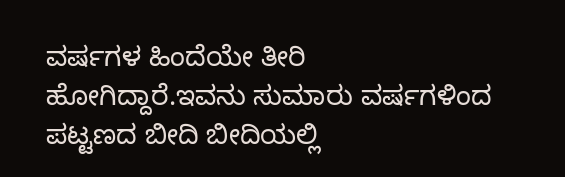ವರ್ಷಗಳ ಹಿಂದೆಯೇ ತೀರಿ ಹೋಗಿದ್ದಾರೆ.ಇವನು ಸುಮಾರು ವರ್ಷಗಳಿಂದ ಪಟ್ಟಣದ ಬೀದಿ ಬೀದಿಯಲ್ಲಿ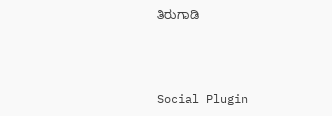ತಿರುಗಾಡಿ



Social Plugin